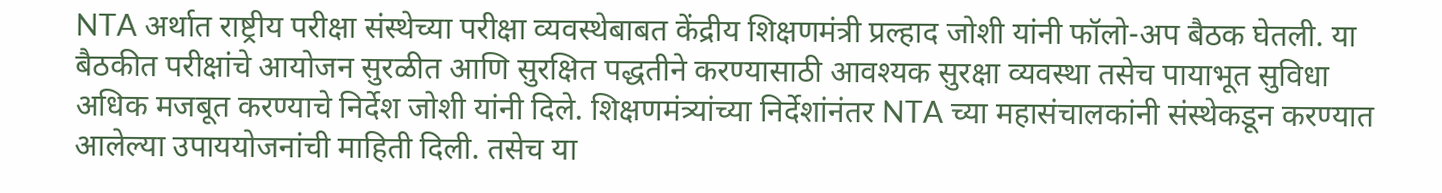NTA अर्थात राष्ट्रीय परीक्षा संस्थेच्या परीक्षा व्यवस्थेबाबत केंद्रीय शिक्षणमंत्री प्रल्हाद जोशी यांनी फॉलो-अप बैठक घेतली. या बैठकीत परीक्षांचे आयोजन सुरळीत आणि सुरक्षित पद्धतीने करण्यासाठी आवश्यक सुरक्षा व्यवस्था तसेच पायाभूत सुविधा अधिक मजबूत करण्याचे निर्देश जोशी यांनी दिले. शिक्षणमंत्र्यांच्या निर्देशांनंतर NTA च्या महासंचालकांनी संस्थेकडून करण्यात आलेल्या उपाययोजनांची माहिती दिली. तसेच या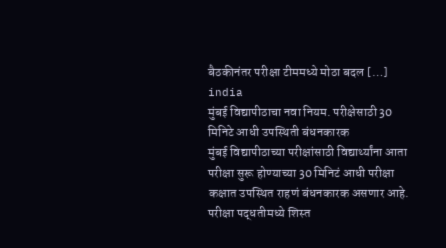बैठकीनंतर परीक्षा टीममध्ये मोठा बदल […]
india
मुंबई विद्यापीठाचा नवा नियम. परीक्षेसाठी 30 मिनिटे आधी उपस्थिती बंधनकारक
मुंबई विद्यापीठाच्या परीक्षांसाठी विद्यार्थ्यांना आता परीक्षा सुरू होण्याच्या 30 मिनिटं आधी परीक्षा कक्षात उपस्थित राहणं बंधनकारक असणार आहे. परीक्षा पद्धतीमध्ये शिस्त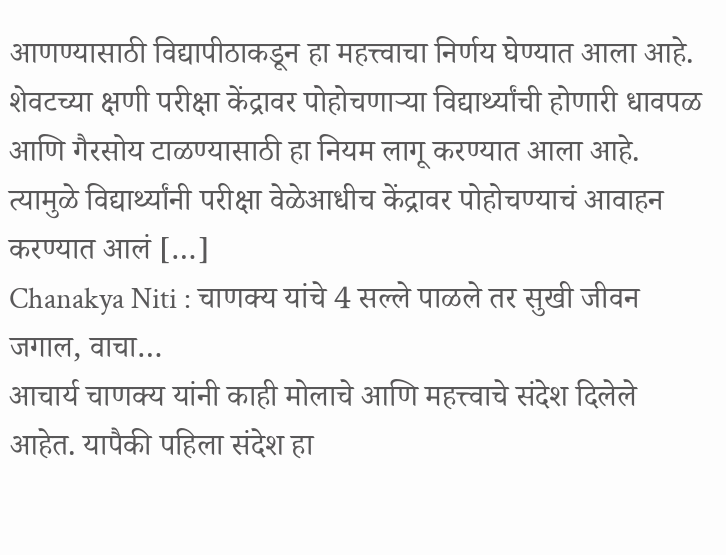आणण्यासाठी विद्यापीठाकडून हा महत्त्वाचा निर्णय घेण्यात आला आहे. शेवटच्या क्षणी परीक्षा केंद्रावर पोहोचणाऱ्या विद्यार्थ्यांची होणारी धावपळ आणि गैरसोय टाळण्यासाठी हा नियम लागू करण्यात आला आहे. त्यामुळे विद्यार्थ्यांनी परीक्षा वेळेआधीच केंद्रावर पोहोचण्याचं आवाहन करण्यात आलं […]
Chanakya Niti : चाणक्य यांचे 4 सल्ले पाळले तर सुखी जीवन जगाल, वाचा…
आचार्य चाणक्य यांनी काही मोलाचे आणि महत्त्वाचे संदेश दिलेले आहेत. यापैकी पहिला संदेश हा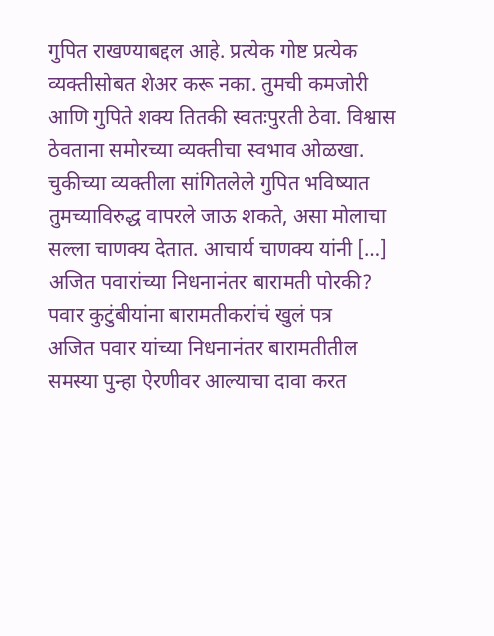गुपित राखण्याबद्दल आहे. प्रत्येक गोष्ट प्रत्येक व्यक्तीसोबत शेअर करू नका. तुमची कमजोरी आणि गुपिते शक्य तितकी स्वतःपुरती ठेवा. विश्वास ठेवताना समोरच्या व्यक्तीचा स्वभाव ओळखा. चुकीच्या व्यक्तीला सांगितलेले गुपित भविष्यात तुमच्याविरुद्ध वापरले जाऊ शकते, असा मोलाचा सल्ला चाणक्य देतात. आचार्य चाणक्य यांनी […]
अजित पवारांच्या निधनानंतर बारामती पोरकी? पवार कुटुंबीयांना बारामतीकरांचं खुलं पत्र
अजित पवार यांच्या निधनानंतर बारामतीतील समस्या पुन्हा ऐरणीवर आल्याचा दावा करत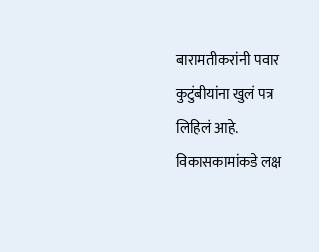बारामतीकरांनी पवार कुटुंबीयांना खुलं पत्र लिहिलं आहे. विकासकामांकडे लक्ष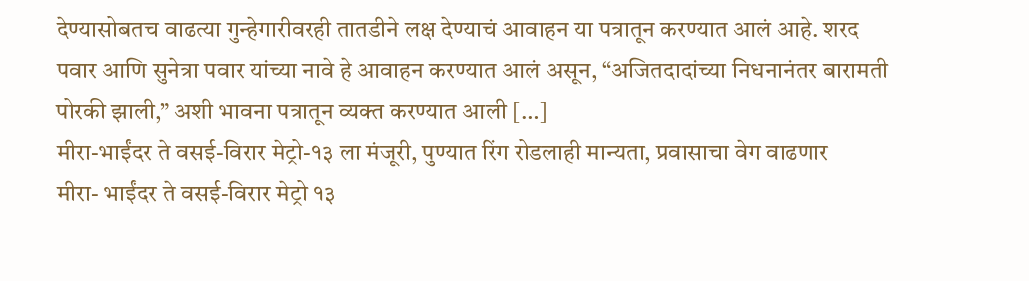देण्यासोबतच वाढत्या गुन्हेगारीवरही तातडीने लक्ष देण्याचं आवाहन या पत्रातून करण्यात आलं आहे. शरद पवार आणि सुनेत्रा पवार यांच्या नावे हे आवाहन करण्यात आलं असून, “अजितदादांच्या निधनानंतर बारामती पोरकी झाली,” अशी भावना पत्रातून व्यक्त करण्यात आली […]
मीरा-भाईंदर ते वसई-विरार मेट्रो-१३ ला मंजूरी, पुण्यात रिंग रोडलाही मान्यता, प्रवासाचा वेग वाढणार
मीरा- भाईंदर ते वसई-विरार मेट्रो १३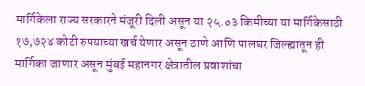मार्गिकेला राज्य सरकारने मंजूरी दिली असून या २५.०३ किमीच्या या मार्गिकेसाठी १७,७२४ कोटी रुपयाच्या खर्च येणार असून ठाणे आणि पालघर जिल्ह्यातून ही मार्गिका जाणार असून मुंबई महानगर क्षेत्रातील प्रवाशांचा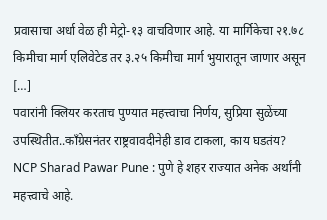प्रवासाचा अर्धा वेळ ही मेट्रो-१३ वाचविणार आहे. या मार्गिकेचा २१.७८ किमीचा मार्ग एलिवेटेड तर ३.२५ किमीचा मार्ग भुयारातून जाणार असून […]
पवारांनी क्लियर करताच पुण्यात महत्त्वाचा निर्णय, सुप्रिया सुळेंच्या उपस्थितीत..काँग्रेसनंतर राष्ट्रवावदीनेही डाव टाकला, काय घडतंय?
NCP Sharad Pawar Pune : पुणे हे शहर राज्यात अनेक अर्थांनी महत्त्वाचे आहे.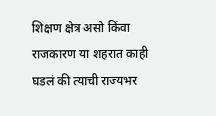शिक्षण क्षेत्र असो किंवा राजकारण या शहरात काही घडलं की त्याची राज्यभर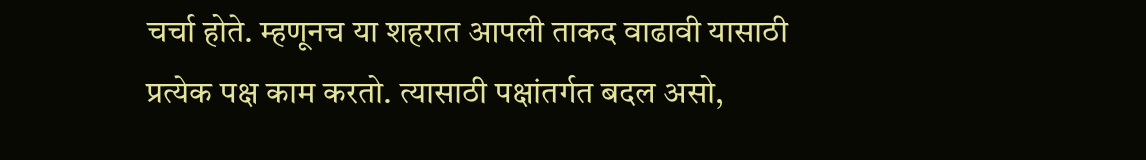चर्चा होते. म्हणूनच या शहरात आपली ताकद वाढावी यासाठी प्रत्येक पक्ष काम करतो. त्यासाठी पक्षांतर्गत बदल असो,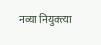नव्या नियुक्त्या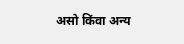असो किंवा अन्य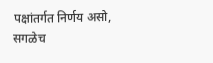पक्षांतर्गत निर्णय असो, सगळेच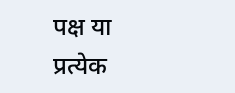पक्ष या प्रत्येक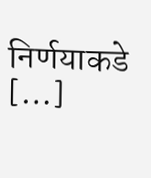निर्णयाकडे […]